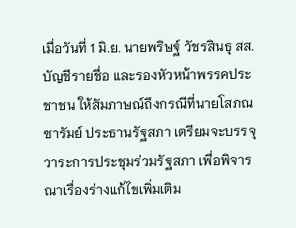เมื่อวันที่ 1 มิ.ย. นายพริษฐ์ วัชรสินธุ สส.บัญชีรายชื่อ และรองหัวหน้าพรรคประชาชน ให้สัมภาษณ์ถึงกรณีที่นายโสภณ ซารัมย์ ประธานรัฐสภา เตรียมจะบรรจุวาระการประชุมร่วมรัฐสภา เพื่อพิจารณาเรื่องร่างแก้ไขเพิ่มเติม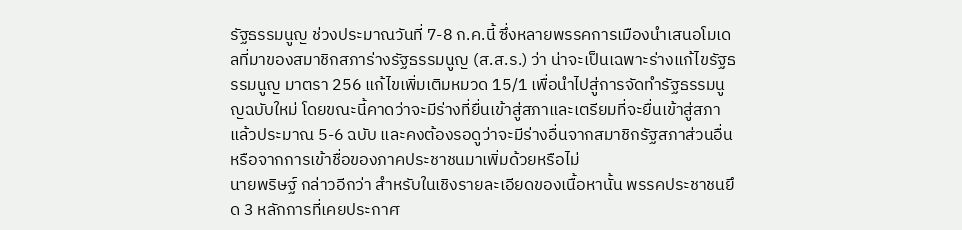รัฐธรรมนูญ ช่วงประมาณวันที่ 7-8 ก.ค.นี้ ซึ่งหลายพรรคการเมืองนำเสนอโมเดลที่มาของสมาชิกสภาร่างรัฐธรรมนูญ (ส.ส.ร.) ว่า น่าจะเป็นเฉพาะร่างแก้ไขรัฐธรรมนูญ มาตรา 256 แก้ไขเพิ่มเติมหมวด 15/1 เพื่อนำไปสู่การจัดทำรัฐธรรมนูญฉบับใหม่ โดยขณะนี้คาดว่าจะมีร่างที่ยื่นเข้าสู่สภาและเตรียมที่จะยื่นเข้าสู่สภาแล้วประมาณ 5-6 ฉบับ และคงต้องรอดูว่าจะมีร่างอื่นจากสมาชิกรัฐสภาส่วนอื่นหรือจากการเข้าชื่อของภาคประชาชนมาเพิ่มด้วยหรือไม่
นายพริษฐ์ กล่าวอีกว่า สำหรับในเชิงรายละเอียดของเนื้อหานั้น พรรคประชาชนยึด 3 หลักการที่เคยประกาศ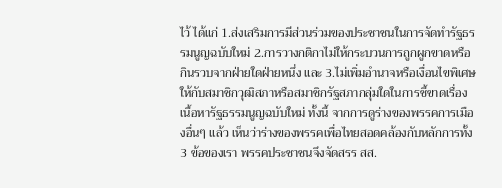ไว้ ได้แก่ 1.ส่งเสริมการมีส่วนร่วมของประชาชนในการจัดทำรัฐธรรมนูญฉบับใหม่ 2.การวางกติกาไม่ให้กระบวนการถูกผูกขาดหรือกินรวบจากฝ่ายใดฝ่ายหนึ่ง และ 3.ไม่เพิ่มอำนาจหรือเงื่อนไขพิเศษให้กับสมาชิกวุฒิสภาหรือสมาชิกรัฐสภากลุ่มใดในการชี้ขาดเรื่องเนื้อหารัฐธรรมนูญฉบับใหม่ ทั้งนี้ จากการดูร่างของพรรคการเมืองอื่นๆ แล้ว เห็นว่าร่างของพรรคเพื่อไทยสอดคล้องกับหลักการทั้ง 3 ข้อของเรา พรรคประชาชนจึงจัดสรร สส.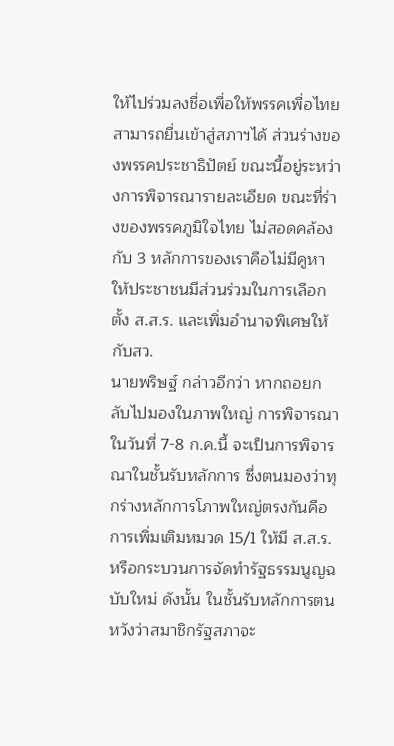ให้ไปร่วมลงชื่อเพื่อให้พรรคเพื่อไทยสามารถยื่นเข้าสู่สภาฯได้ ส่วนร่างของพรรคประชาธิปัตย์ ขณะนี้อยู่ระหว่างการพิจารณารายละเอียด ขณะที่ร่างของพรรคภูมิใจไทย ไม่สอดคล้องกับ 3 หลักการของเราคือไม่มีคูหาให้ประชาชนมีส่วนร่วมในการเลือกตั้ง ส.ส.ร. และเพิ่มอำนาจพิเศษให้กับสว.
นายพริษฐ์ กล่าวอีกว่า หากถอยกลับไปมองในภาพใหญ่ การพิจารณาในวันที่ 7-8 ก.ค.นี้ จะเป็นการพิจารณาในชั้นรับหลักการ ซึ่งตนมองว่าทุกร่างหลักการโภาพใหญ่ตรงกันคือการเพิ่มเติมหมวด 15/1 ให้มี ส.ส.ร.หรือกระบวนการจัดทำรัฐธรรมนูญฉบับใหม่ ดังนั้น ในชั้นรับหลักการตนหวังว่าสมาชิกรัฐสภาจะ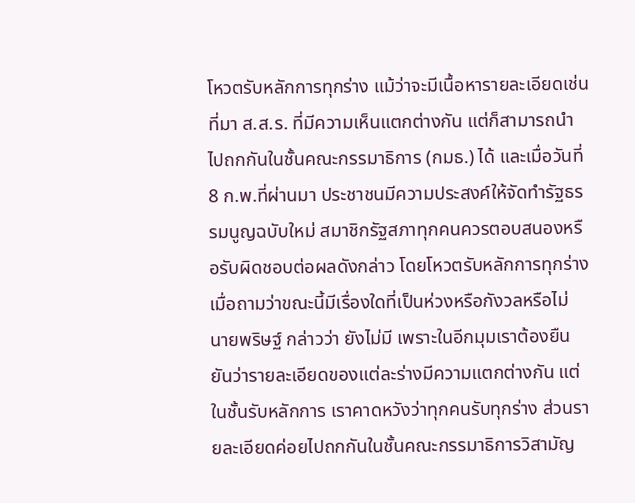โหวตรับหลักการทุกร่าง แม้ว่าจะมีเนื้อหารายละเอียดเช่น ที่มา ส.ส.ร. ที่มีความเห็นแตกต่างกัน แต่ก็สามารถนำไปถกกันในชั้นคณะกรรมาธิการ (กมธ.) ได้ และเมื่อวันที่ 8 ก.พ.ที่ผ่านมา ประชาชนมีความประสงค์ให้จัดทำรัฐธรรมนูญฉบับใหม่ สมาชิกรัฐสภาทุกคนควรตอบสนองหรือรับผิดชอบต่อผลดังกล่าว โดยโหวตรับหลักการทุกร่าง
เมื่อถามว่าขณะนี้มีเรื่องใดที่เป็นห่วงหรือกังวลหรือไม่ นายพริษฐ์ กล่าวว่า ยังไม่มี เพราะในอีกมุมเราต้องยืนยันว่ารายละเอียดของแต่ละร่างมีความแตกต่างกัน แต่ในชั้นรับหลักการ เราคาดหวังว่าทุกคนรับทุกร่าง ส่วนรายละเอียดค่อยไปถกกันในชั้นคณะกรรมาธิการวิสามัญ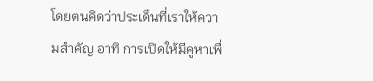โดยตนคิดว่าประเด็นที่เราให้ความสำคัญ อาทิ การเปิดให้มีคูหาเพื่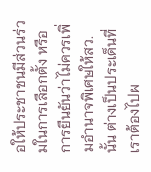อให้ประชาชนมีส่วนร่วมในการเลือกตั้ง หรือการยืนยันว่าไม่ควรเพิ่มอำนาจพิเศษให้สว.นั้น ต่างเป็นประเด็นที่เราต้องไปผ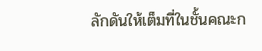ลักดันให้เต็มที่ในชั้นคณะก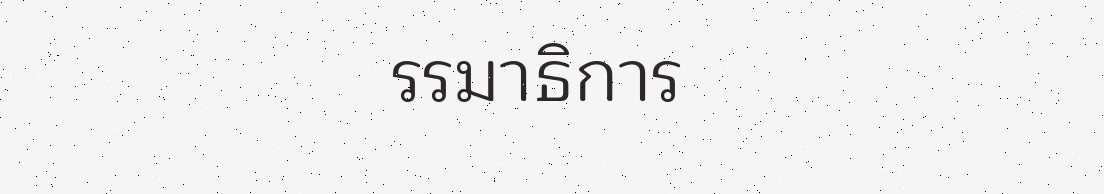รรมาธิการ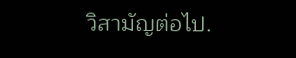วิสามัญต่อไป.